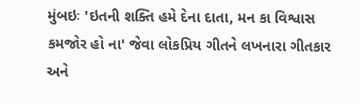મુંબઇઃ 'ઇતની શક્તિ હમે દેના દાતા, મન કા વિશ્વાસ કમજોર હો ના' જેવા લોકપ્રિય ગીતને લખનારા ગીતકાર અને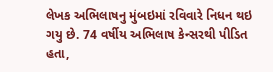લેખક અભિલાષનુ મુંબઇમાં રવિવારે નિધન થઇ ગયુ છે. 74 વર્ષીય અભિલાષ કેન્સરથી પીડિત હતા,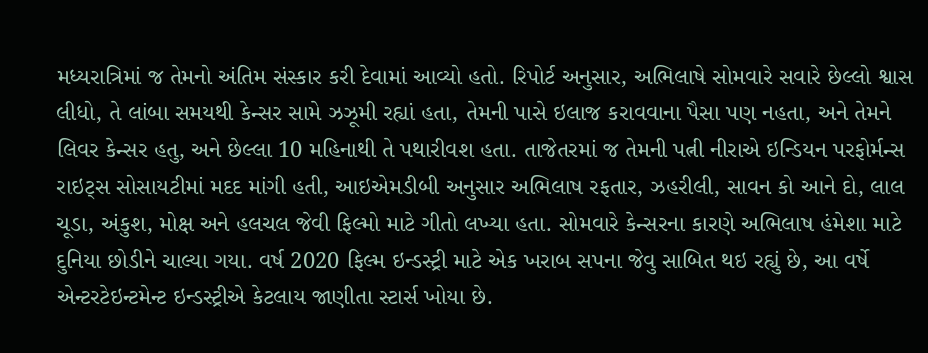મધ્યરાત્રિમાં જ તેમનો અંતિમ સંસ્કાર કરી દેવામાં આવ્યો હતો. રિપોર્ટ અનુસાર, અભિલાષે સોમવારે સવારે છેલ્લો શ્વાસ લીધો, તે લાંબા સમયથી કેન્સર સામે ઝઝૂમી રહ્યાં હતા, તેમની પાસે ઇલાજ કરાવવાના પૈસા પણ નહતા, અને તેમને લિવર કેન્સર હતુ, અને છેલ્લા 10 મહિનાથી તે પથારીવશ હતા. તાજેતરમાં જ તેમની પત્ની નીરાએ ઇન્ડિયન પરફોર્મન્સ રાઇટ્સ સોસાયટીમાં મદદ માંગી હતી, આઇએમડીબી અનુસાર અભિલાષ રફતાર, ઝહરીલી, સાવન કો આને દો, લાલ ચૂડા, અંકુશ, મોક્ષ અને હલચલ જેવી ફિલ્મો માટે ગીતો લખ્યા હતા. સોમવારે કેન્સરના કારણે અભિલાષ હંમેશા માટે દુનિયા છોડીને ચાલ્યા ગયા. વર્ષ 2020 ફિલ્મ ઇન્ડસ્ટ્રી માટે એક ખરાબ સપના જેવુ સાબિત થઇ રહ્યું છે, આ વર્ષે એન્ટરટેઇન્ટમેન્ટ ઇન્ડસ્ટ્રીએ કેટલાય જાણીતા સ્ટાર્સ ખોયા છે.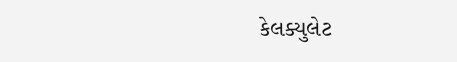કેલક્યુલેટ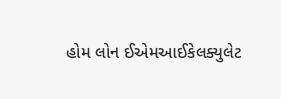હોમ લોન ઈએમઆઈકેલક્યુલેટ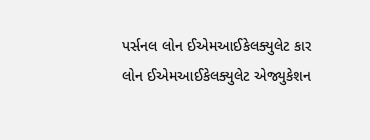પર્સનલ લોન ઈએમઆઈકેલક્યુલેટ કાર લોન ઈએમઆઈકેલક્યુલેટ એજ્યુકેશન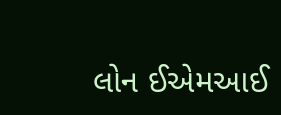લોન ઈએમઆઈ